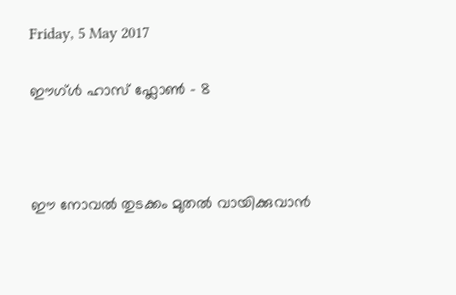Friday, 5 May 2017

ഈഗ്ൾ ഹാസ് ഫ്ലോൺ - 8



ഈ നോവൽ തുടക്കം മുതൽ വായിക്കുവാൻ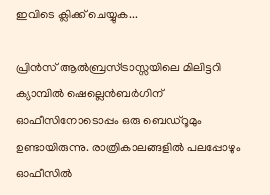ഇവിടെ ക്ലിക്ക് ചെയ്യുക...

പ്രിൻസ് ആൽബ്രസ്ട്രാസ്സയിലെ മിലിട്ടറി ക്യാമ്പിൽ ഷെല്ലെൻബർഗിന് ഓഫീസിനോടൊപ്പം ഒരു ബെഡ്‌റൂമും ഉണ്ടായിരുന്നു. രാത്രികാലങ്ങളിൽ പലപ്പോഴും ഓഫീസിൽ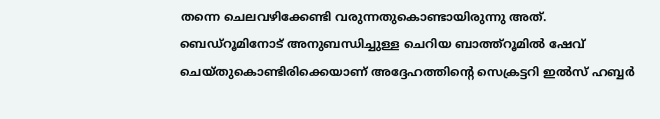തന്നെ ചെലവഴിക്കേണ്ടി വരുന്നതുകൊണ്ടായിരുന്നു അത്. ബെഡ്‌റൂമിനോട് അനുബന്ധിച്ചുള്ള ചെറിയ ബാത്ത്‌റൂമിൽ ഷേവ് ചെയ്തുകൊണ്ടിരിക്കെയാണ് അദ്ദേഹത്തിന്റെ സെക്രട്ടറി ഇൽ‌സ് ഹബ്ബർ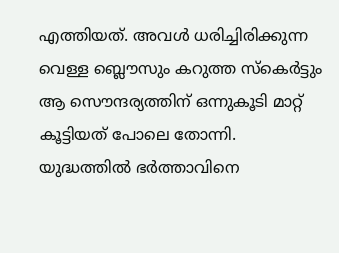എത്തിയത്. അവൾ ധരിച്ചിരിക്കുന്ന വെള്ള ബ്ലൌസും കറുത്ത സ്കെർട്ടും ആ സൌന്ദര്യത്തിന് ഒന്നുകൂടി മാറ്റ് കൂട്ടിയത് പോലെ തോന്നി. യുദ്ധത്തിൽ ഭർത്താവിനെ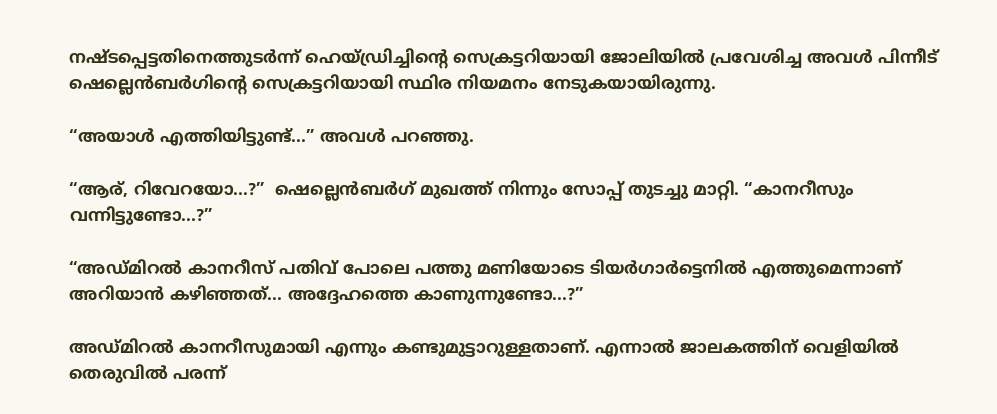നഷ്ടപ്പെട്ടതിനെത്തുടർന്ന് ഹെയ്ഡ്രിച്ചിന്റെ സെക്രട്ടറിയായി ജോലിയിൽ പ്രവേശിച്ച അവൾ പിന്നീട് ഷെല്ലെൻബർഗിന്റെ സെക്രട്ടറിയായി സ്ഥിര നിയമനം നേടുകയായിരുന്നു.

“അയാൾ എത്തിയിട്ടുണ്ട്...” അവൾ പറഞ്ഞു.

“ആര്, റിവേറയോ...?”  ഷെല്ലെൻബർഗ് മുഖത്ത് നിന്നും സോപ്പ് തുടച്ചു മാറ്റി. “കാനറീസും വന്നിട്ടുണ്ടോ...?”

“അഡ്മിറൽ കാനറീസ് പതിവ് പോലെ പത്തു മണിയോടെ ടിയർഗാർട്ടെനിൽ എത്തുമെന്നാണ് അറിയാൻ കഴിഞ്ഞത്... അദ്ദേഹത്തെ കാണുന്നുണ്ടോ...?”

അഡ്മിറൽ കാനറീസുമായി എന്നും കണ്ടുമുട്ടാറുള്ളതാണ്. എന്നാൽ ജാലകത്തിന് വെളിയിൽ തെരുവിൽ പരന്ന്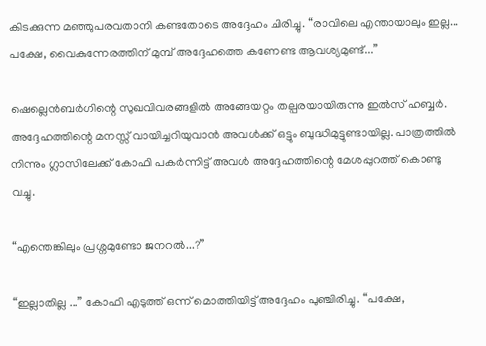കിടക്കുന്ന മഞ്ഞുപരവതാനി കണ്ടതോടെ അദ്ദേഹം ചിരിച്ചു. “രാവിലെ എന്തായാലും ഇല്ല...  പക്ഷേ, വൈകുന്നേരത്തിന് മുമ്പ് അദ്ദേഹത്തെ കണേണ്ട ആവശ്യമുണ്ട്...”

ഷെല്ലെൻബർഗിന്റെ സുഖവിവരങ്ങളിൽ അങ്ങേയറ്റം തല്പരയായിരുന്നു ഇൽ‌സ് ഹബ്ബർ. അദ്ദേഹത്തിന്റെ മനസ്സ് വായിച്ചറിയുവാൻ അവൾക്ക് ഒട്ടും ബുദ്ധിമുട്ടുണ്ടായില്ല. പാത്രത്തിൽ നിന്നും ഗ്ലാസിലേക്ക് കോഫി പകർന്നിട്ട് അവൾ അദ്ദേഹത്തിന്റെ മേശപ്പുറത്ത് കൊണ്ടു വച്ചു.

“എന്തെങ്കിലും പ്രശ്നമുണ്ടോ ജനറൽ...?”

“ഇല്ലാതില്ല ...” കോഫി എടുത്ത് ഒന്ന് മൊത്തിയിട്ട് അദ്ദേഹം പുഞ്ചിരിച്ചു. “പക്ഷേ,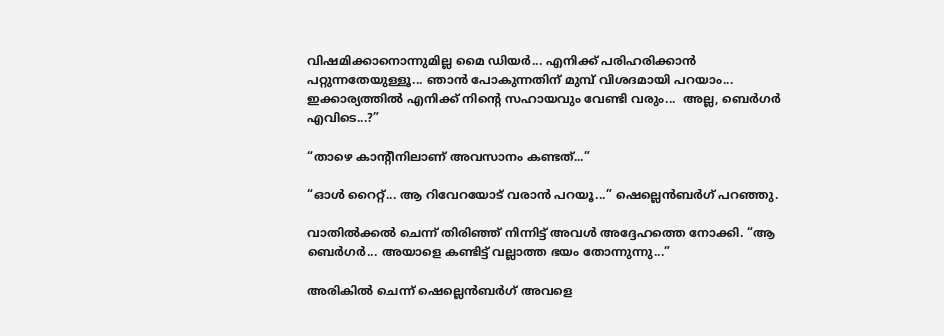വിഷമിക്കാനൊന്നുമില്ല മൈ ഡിയർ... എനിക്ക് പരിഹരിക്കാൻ പറ്റുന്നതേയുള്ളൂ... ഞാൻ പോകുന്നതിന് മുമ്പ് വിശദമായി പറയാം... ഇക്കാര്യത്തിൽ എനിക്ക് നിന്റെ സഹായവും വേണ്ടി വരും...  അല്ല, ബെർഗർ എവിടെ...?”

“താഴെ കാന്റീനിലാണ് അവസാനം കണ്ടത്...”

“ഓൾ റൈറ്റ്... ആ റിവേറയോട് വരാൻ പറയൂ...” ഷെല്ലെൻബർഗ് പറഞ്ഞു.

വാതിൽക്കൽ ചെന്ന് തിരിഞ്ഞ് നിന്നിട്ട് അവൾ അദ്ദേഹത്തെ നോക്കി. “ആ ബെർഗർ... അയാളെ കണ്ടിട്ട് വല്ലാത്ത ഭയം തോന്നുന്നു...”

അരികിൽ ചെന്ന് ഷെല്ലെൻബർഗ് അവളെ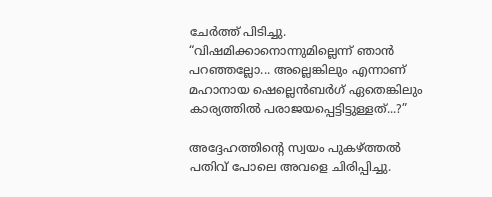ചേർത്ത് പിടിച്ചു. “വിഷമിക്കാനൊന്നുമില്ലെന്ന് ഞാൻ പറഞ്ഞല്ലോ... അല്ലെങ്കിലും എന്നാണ് മഹാനായ ഷെല്ലെൻബർഗ് ഏതെങ്കിലും കാര്യത്തിൽ പരാജയപ്പെട്ടിട്ടുള്ളത്...?”

അദ്ദേഹത്തിന്റെ സ്വയം പുകഴ്ത്തൽ പതിവ് പോലെ അവളെ ചിരിപ്പിച്ചു.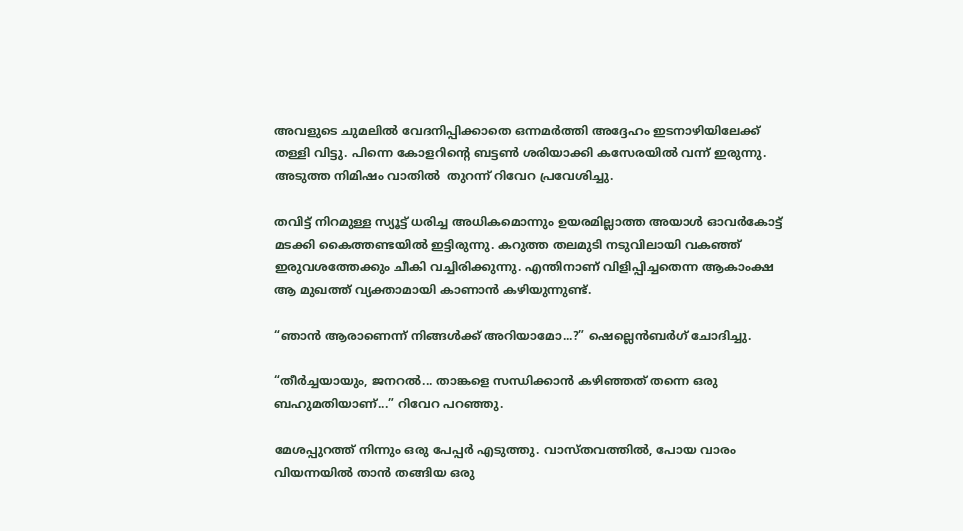അവളുടെ ചുമലിൽ വേദനിപ്പിക്കാതെ ഒന്നമർത്തി അദ്ദേഹം ഇടനാഴിയിലേക്ക് തള്ളി വിട്ടു. പിന്നെ കോളറിന്റെ ബട്ടൺ ശരിയാക്കി കസേരയിൽ വന്ന് ഇരുന്നു. അടുത്ത നിമിഷം വാതിൽ  തുറന്ന് റിവേറ പ്രവേശിച്ചു.

തവിട്ട് നിറമുള്ള സ്യൂട്ട് ധരിച്ച അധികമൊന്നും ഉയരമില്ലാത്ത അയാൾ ഓവർ‌കോട്ട് മടക്കി കൈത്തണ്ടയിൽ ഇട്ടിരുന്നു. കറുത്ത തലമുടി നടുവിലായി വകഞ്ഞ് ഇരുവശത്തേക്കും ചീകി വച്ചിരിക്കുന്നു. എന്തിനാണ് വിളിപ്പിച്ചതെന്ന ആകാംക്ഷ ആ മുഖത്ത് വ്യക്താമായി കാണാൻ കഴിയുന്നുണ്ട്.

“ഞാൻ ആരാണെന്ന് നിങ്ങൾക്ക് അറിയാമോ...?” ഷെല്ലെൻബർഗ് ചോദിച്ചു.

“തീർച്ചയായും, ജനറൽ... താങ്കളെ സന്ധിക്കാൻ കഴിഞ്ഞത് തന്നെ ഒരു ബഹുമതിയാണ്...” റിവേറ പറഞ്ഞു.

മേശപ്പുറത്ത് നിന്നും ഒരു പേപ്പർ എടുത്തു. വാസ്തവത്തിൽ, പോയ വാരം വിയന്നയിൽ താൻ തങ്ങിയ ഒരു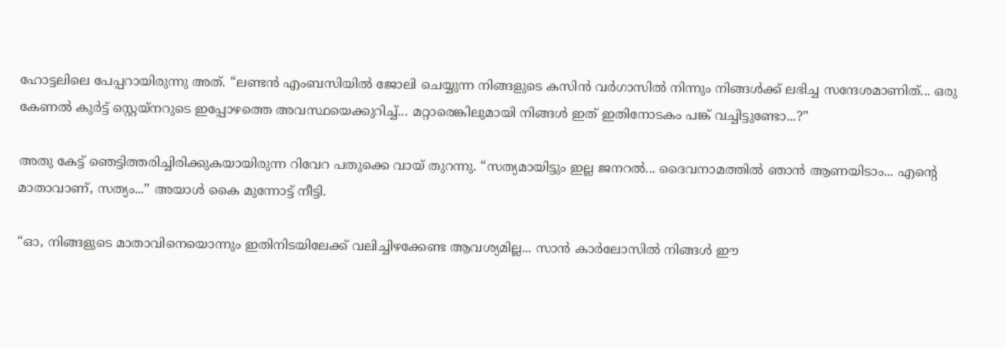ഹോട്ടലിലെ പേപ്പറായിരുന്നു അത്. “ലണ്ടൻ എംബസിയിൽ ജോലി ചെയ്യുന്ന നിങ്ങളുടെ കസിൻ വർഗാസിൽ നിന്നും നിങ്ങൾക്ക് ലഭിച്ച സന്ദേശമാണിത്... ഒരു കേണൽ കുർട്ട് സ്റ്റെയ്നറുടെ ഇപ്പോഴത്തെ അവസ്ഥയെക്കുറിച്ച്... മറ്റാരെങ്കിലുമായി നിങ്ങൾ ഇത് ഇതിനോടകം പങ്ക് വച്ചിട്ടുണ്ടോ...?”

അതു കേട്ട് ഞെട്ടിത്തരിച്ചിരിക്കുകയായിരുന്ന റിവേറ പതുക്കെ വായ് തുറന്നു. “സത്യമായിട്ടും ഇല്ല ജനറൽ... ദൈവനാമത്തിൽ ഞാൻ ആണയിടാം... എന്റെ മാതാവാണ്, സത്യം...” അയാൾ കൈ മുന്നോട്ട് നീട്ടി.

“ഓ, നിങ്ങളുടെ മാതാവിനെയൊന്നും ഇതിനിടയിലേക്ക് വലിച്ചിഴക്കേണ്ട ആവശ്യമില്ല... സാൻ കാർലോസിൽ നിങ്ങൾ ഈ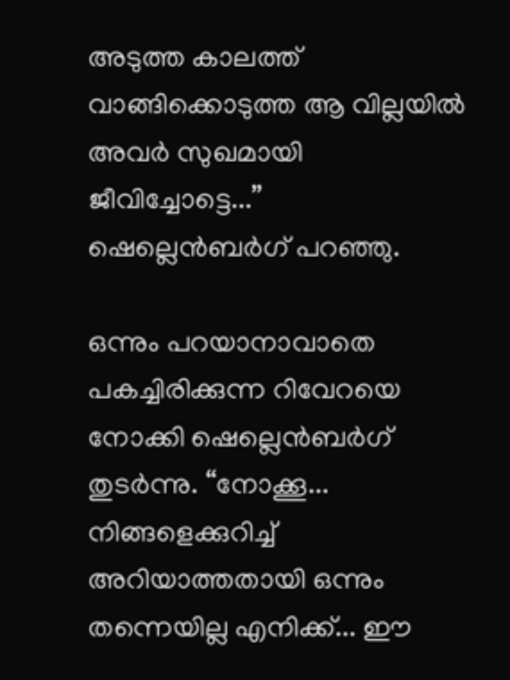അടുത്ത കാലത്ത് വാങ്ങിക്കൊടുത്ത ആ വില്ലയിൽ അവർ സുഖമായി ജീവിച്ചോട്ടെ...”   ഷെല്ലെൻബർഗ് പറഞ്ഞു.

ഒന്നും പറയാനാവാതെ പകച്ചിരിക്കുന്ന റിവേറയെ നോക്കി ഷെല്ലെൻബർഗ് തുടർന്നു. “നോക്കൂ... നിങ്ങളെക്കുറിച്ച് അറിയാത്തതായി ഒന്നും തന്നെയില്ല എനിക്ക്... ഈ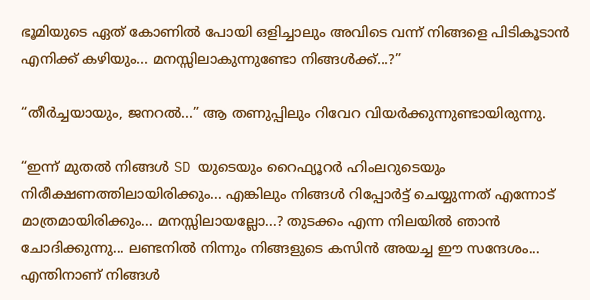ഭൂമിയുടെ ഏത് കോണിൽ പോയി ഒളിച്ചാലും അവിടെ വന്ന് നിങ്ങളെ പിടികൂടാൻ എനിക്ക് കഴിയും... മനസ്സിലാകുന്നുണ്ടോ നിങ്ങൾക്ക്...?”

“തീർച്ചയായും, ജനറൽ...” ആ തണുപ്പിലും റിവേറ വിയർക്കുന്നുണ്ടായിരുന്നു.

“ഇന്ന് മുതൽ നിങ്ങൾ SD യുടെയും റൈഫ്യൂറർ ഹിം‌ലറുടെയും നിരീക്ഷണത്തിലായിരിക്കും... എങ്കിലും നിങ്ങൾ റിപ്പോർട്ട് ചെയ്യുന്നത് എന്നോട് മാത്രമായിരിക്കും... മനസ്സിലായല്ലോ...? തുടക്കം എന്ന നിലയിൽ ഞാൻ ചോദിക്കുന്നു... ലണ്ടനിൽ നിന്നും നിങ്ങളുടെ കസിൻ അയച്ച ഈ സന്ദേശം... എന്തിനാണ് നിങ്ങൾ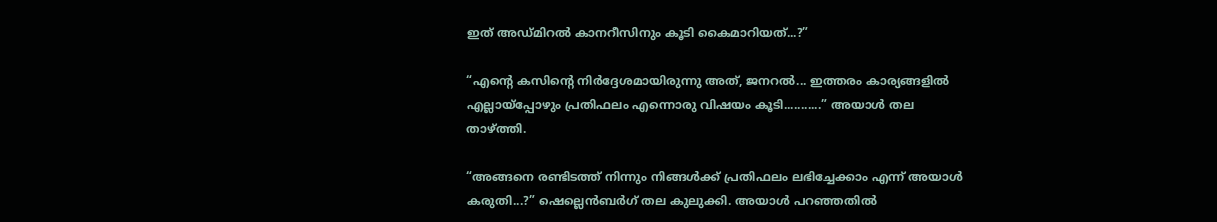ഇത് അഡ്മിറൽ കാനറീസിനും കൂടി കൈമാറിയത്...?”

“എന്റെ കസിന്റെ നിർദ്ദേശമായിരുന്നു അത്, ജനറൽ... ഇത്തരം കാര്യങ്ങളിൽ എല്ലായ്പ്പോഴും പ്രതിഫലം എന്നൊരു വിഷയം കൂടി...........” അയാൾ തല താഴ്ത്തി.

“അങ്ങനെ രണ്ടിടത്ത് നിന്നും നിങ്ങൾക്ക് പ്രതിഫലം ലഭിച്ചേക്കാം എന്ന് അയാൾ കരുതി...?” ഷെല്ലെൻബർഗ് തല കുലുക്കി. അയാൾ പറഞ്ഞതിൽ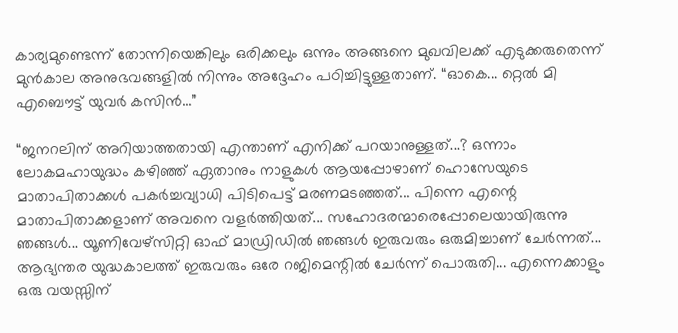കാര്യമുണ്ടെന്ന് തോന്നിയെങ്കിലും ഒരിക്കലും ഒന്നും അങ്ങനെ മുഖവിലക്ക് എടുക്കരുതെന്ന് മുൻ‌കാല അനുഭവങ്ങളിൽ നിന്നും അദ്ദേഹം പഠിച്ചിട്ടുള്ളതാണ്. “ഓകെ... റ്റെൽ മി എബൌട്ട് യുവർ കസിൻ...”

“ജനറലിന് അറിയാത്തതായി എന്താണ് എനിക്ക് പറയാനുള്ളത്...? ഒന്നാം ലോകമഹായുദ്ധം കഴിഞ്ഞ് ഏതാനും നാളുകൾ ആയപ്പോഴാണ് ഹൊസേയുടെ മാതാപിതാക്കൾ പകർച്ചവ്യാധി പിടിപെട്ട് മരണമടഞ്ഞത്... പിന്നെ എന്റെ മാതാപിതാക്കളാണ് അവനെ വളർത്തിയത്... സഹോദരന്മാരെപ്പോലെയായിരുന്നു ഞങ്ങൾ... യൂണിവേഴ്സിറ്റി ഓഫ് മാഡ്രിഡിൽ ഞങ്ങൾ ഇരുവരും ഒരുമിച്ചാണ് ചേർന്നത്... ആഭ്യന്തര യുദ്ധകാലത്ത് ഇരുവരും ഒരേ റജിമെന്റിൽ ചേർന്ന് പൊരുതി... എന്നെക്കാളും ഒരു വയസ്സിന്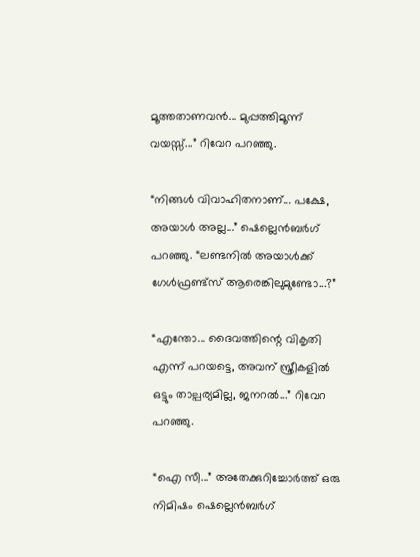മൂത്തതാണവൻ... മുപ്പത്തിമൂന്ന് വയസ്സ്...” റിവേറ പറഞ്ഞു.

“നിങ്ങൾ വിവാഹിതനാണ്... പക്ഷേ, അയാൾ അല്ല...” ഷെല്ലെൻബർഗ് പറഞ്ഞു. “ലണ്ടനിൽ അയാൾക്ക് ഗേൾഫ്രണ്ട്സ് ആരെങ്കിലുമുണ്ടോ...?”

“എന്തോ... ദൈവത്തിന്റെ വികൃതി എന്ന് പറയട്ടെ, അവന് സ്ത്രീകളിൽ ഒട്ടും താല്പര്യമില്ല, ജനറൽ...” റിവേറ പറഞ്ഞു.

“ഐ സീ...” അതേക്കുറിച്ചോർത്ത് ഒരു നിമിഷം ഷെല്ലെൻബർഗ്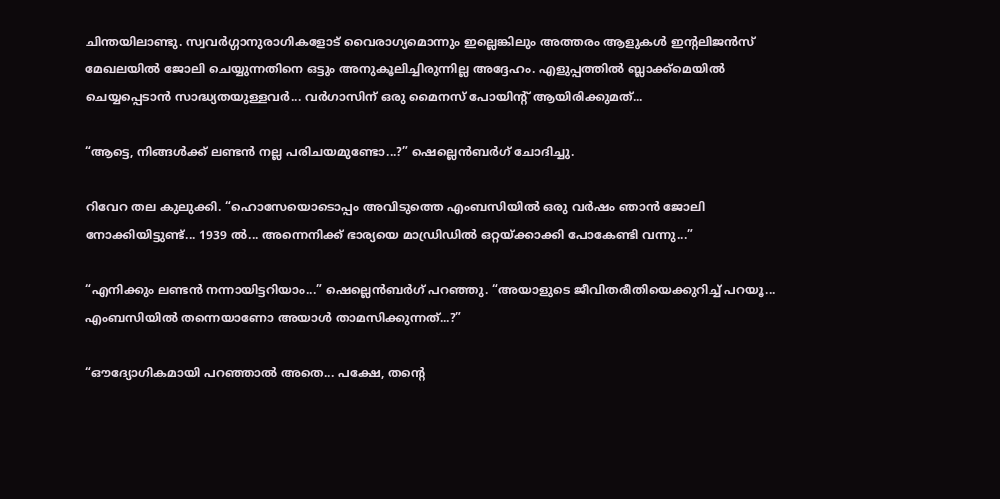ചിന്തയിലാണ്ടു. സ്വവർഗ്ഗാനുരാഗികളോട് വൈരാഗ്യമൊന്നും ഇല്ലെങ്കിലും അത്തരം ആളുകൾ ഇന്റലിജൻസ് മേഖലയിൽ ജോലി ചെയ്യുന്നതിനെ ഒട്ടും അനുകൂലിച്ചിരുന്നില്ല അദ്ദേഹം. എളുപ്പത്തിൽ ബ്ലാക്ക്മെയിൽ ചെയ്യപ്പെടാൻ സാദ്ധ്യതയുള്ളവർ... വർഗാസിന് ഒരു മൈനസ് പോയിന്റ് ആയിരിക്കുമത്...

“ആട്ടെ, നിങ്ങൾക്ക് ലണ്ടൻ നല്ല പരിചയമുണ്ടോ...?” ഷെല്ലെൻബർഗ് ചോദിച്ചു.

റിവേറ തല കുലുക്കി. “ഹൊസേയൊടൊപ്പം അവിടുത്തെ എംബസിയിൽ ഒരു വർഷം ഞാൻ ജോലി നോക്കിയിട്ടുണ്ട്... 1939 ൽ... അന്നെനിക്ക് ഭാര്യയെ മാഡ്രിഡിൽ ഒറ്റയ്ക്കാക്കി പോകേണ്ടി വന്നു...”

“എനിക്കും ലണ്ടൻ നന്നായിട്ടറിയാം...” ഷെല്ലെൻബർഗ് പറഞ്ഞു. “അയാളുടെ ജീവിതരീതിയെക്കുറിച്ച് പറയൂ... എംബസിയിൽ തന്നെയാണോ അയാൾ താമസിക്കുന്നത്...?”

“ഔദ്യോഗികമായി പറഞ്ഞാൽ അതെ... പക്ഷേ, തന്റെ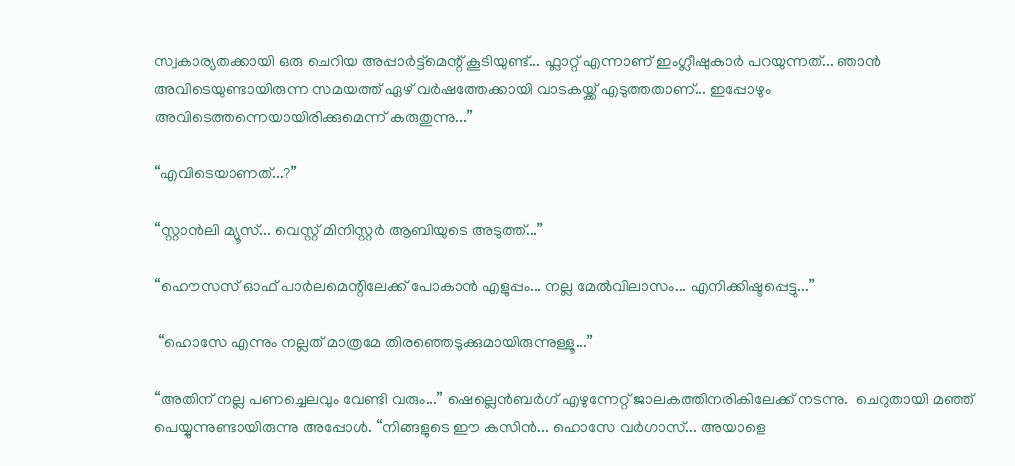സ്വകാര്യതക്കായി ഒരു ചെറിയ അപ്പാർട്ട്മെന്റ് കൂടിയുണ്ട്... ഫ്ലാറ്റ് എന്നാണ് ഇംഗ്ലീഷുകാർ പറയുന്നത്... ഞാൻ അവിടെയുണ്ടായിരുന്ന സമയത്ത് ഏഴ് വർഷത്തേക്കായി വാടകയ്ക്ക് എടുത്തതാണ്... ഇപ്പോഴും അവിടെത്തന്നെയായിരിക്കുമെന്ന് കരുതുന്നു...”

“എവിടെയാണത്...?”

“സ്റ്റാൻലി മ്യൂസ്... വെസ്റ്റ് മിനിസ്റ്റർ ആബിയുടെ അടുത്ത്...”

“ഹൌസസ് ഓഫ് പാർലമെന്റിലേക്ക് പോകാൻ എളുപ്പം... നല്ല മേൽ‌വിലാസം... എനിക്കിഷ്ടപ്പെട്ടു...”

 “ഹൊസേ എന്നും നല്ലത് മാത്രമേ തിരഞ്ഞെടുക്കുമായിരുന്നുള്ളൂ...”

“അതിന് നല്ല പണച്ചെലവും വേണ്ടി വരും...” ഷെല്ലെൻബർഗ് എഴുന്നേറ്റ് ജാലകത്തിനരികിലേക്ക് നടന്നു.  ചെറുതായി മഞ്ഞ് പെയ്യുന്നുണ്ടായിരുന്നു അപ്പോൾ. “നിങ്ങളുടെ ഈ കസിൻ... ഹൊസേ വർഗാസ്... അയാളെ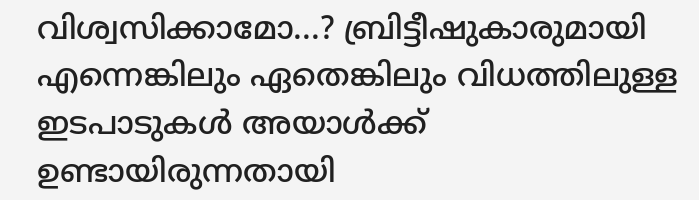വിശ്വസിക്കാമോ...? ബ്രിട്ടീഷുകാരുമായി എന്നെങ്കിലും ഏതെങ്കിലും വിധത്തിലുള്ള ഇടപാടുകൾ അയാൾക്ക് ഉണ്ടായിരുന്നതായി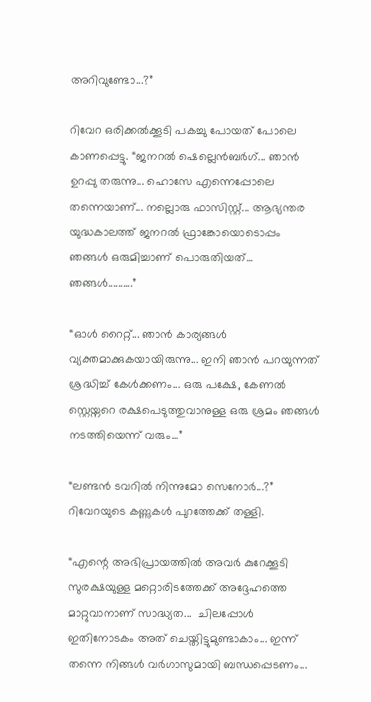അറിവുണ്ടോ...?”

റിവേറ ഒരിക്കൽക്കൂടി പകച്ചു പോയത് പോലെ കാണപ്പെട്ടു. “ജനറൽ ഷെല്ലെൻബർഗ്... ഞാൻ ഉറപ്പു തരുന്നു... ഹൊസേ എന്നെപ്പോലെ തന്നെയാണ്... നല്ലൊരു ഫാസിസ്റ്റ്... ആഭ്യന്തര യുദ്ധകാലത്ത് ജനറൽ ഫ്രാങ്കോയൊടൊപ്പം ഞങ്ങൾ ഒരുമിച്ചാണ് പൊരുതിയത്... ഞങ്ങൾ..........”

“ഓൾ റൈറ്റ്... ഞാൻ കാര്യങ്ങൾ വ്യക്തമാക്കുകയായിരുന്നു... ഇനി ഞാൻ പറയുന്നത് ശ്രദ്ധിച്ച് കേൾക്കണം... ഒരു പക്ഷേ, കേണൽ സ്റ്റെയ്നറെ രക്ഷപെടുത്തുവാനുള്ള ഒരു ശ്രമം ഞങ്ങൾ നടത്തിയെന്ന് വരും...”

“ലണ്ടൻ ടവറിൽ നിന്നുമോ സെനോർ...?” റിവേറയുടെ കണ്ണുകൾ പുറത്തേക്ക് തള്ളി.

“എന്റെ അഭിപ്രായത്തിൽ അവർ കുറേക്കൂടി സുരക്ഷയുള്ള മറ്റൊരിടത്തേക്ക് അദ്ദേഹത്തെ മാറ്റുവാനാണ് സാദ്ധ്യത...  ചിലപ്പോൾ ഇതിനോടകം അത് ചെയ്തിട്ടുമുണ്ടാകാം... ഇന്ന് തന്നെ നിങ്ങൾ വർഗാസുമായി ബന്ധപ്പെടണം...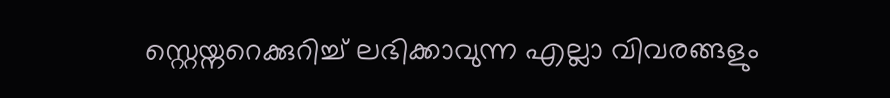സ്റ്റെയ്നറെക്കുറിച്ച് ലഭിക്കാവുന്ന എല്ലാ വിവരങ്ങളും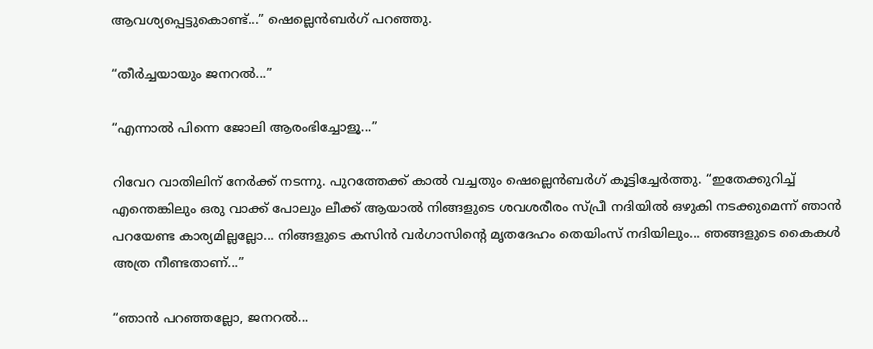ആവശ്യപ്പെട്ടുകൊണ്ട്...” ഷെല്ലെൻബർഗ് പറഞ്ഞു.

“തീർച്ചയായും ജനറൽ...”

“എന്നാൽ പിന്നെ ജോലി ആരംഭിച്ചോളൂ...”

റിവേറ വാതിലിന് നേർക്ക് നടന്നു. പുറത്തേക്ക് കാൽ വച്ചതും ഷെല്ലെൻബർഗ് കൂട്ടിച്ചേർത്തു. “ഇതേക്കുറിച്ച് എന്തെങ്കിലും ഒരു വാക്ക് പോലും ലീക്ക് ആയാൽ നിങ്ങളുടെ ശവശരീരം സ്പ്രീ നദിയിൽ ഒഴുകി നടക്കുമെന്ന് ഞാൻ പറയേണ്ട കാര്യമില്ലല്ലോ... നിങ്ങളുടെ കസിൻ വർഗാസിന്റെ മൃതദേഹം തെയിംസ് നദിയിലും... ഞങ്ങളുടെ കൈകൾ അത്ര നീണ്ടതാണ്...”

“ഞാൻ പറഞ്ഞല്ലോ, ജനറൽ...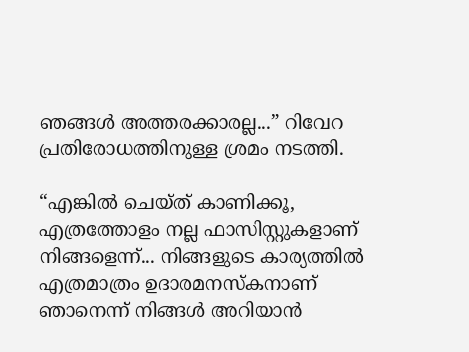ഞങ്ങൾ അത്തരക്കാരല്ല...” റിവേറ പ്രതിരോധത്തിനുള്ള ശ്രമം നടത്തി.

“എങ്കിൽ ചെയ്ത് കാണിക്കൂ, എത്രത്തോളം നല്ല ഫാസിസ്റ്റുകളാണ് നിങ്ങളെന്ന്... നിങ്ങളുടെ കാര്യത്തിൽ എത്രമാത്രം ഉദാരമനസ്കനാണ് ഞാനെന്ന് നിങ്ങൾ അറിയാൻ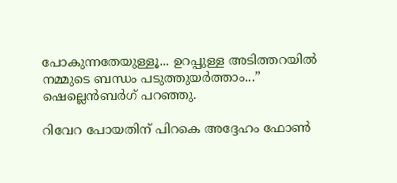പോകുന്നതേയുള്ളൂ... ഉറപ്പുള്ള അടിത്തറയിൽ നമ്മുടെ ബന്ധം പടുത്തുയർത്താം...” ഷെല്ലെൻബർഗ് പറഞ്ഞു.

റിവേറ പോയതിന് പിറകെ അദ്ദേഹം ഫോൺ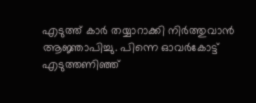എടുത്ത് കാർ തയ്യാറാക്കി നിർത്തുവാൻ ആജ്ഞാപിച്ചു. പിന്നെ ഓവർ‌കോട്ട് എടുത്തണിഞ്ഞ്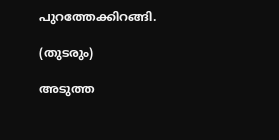പുറത്തേക്കിറങ്ങി.

(തുടരും)

അടുത്ത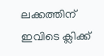ലക്കത്തിന് ഇവിടെ ക്ലിക്ക്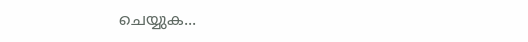ചെയ്യുക...